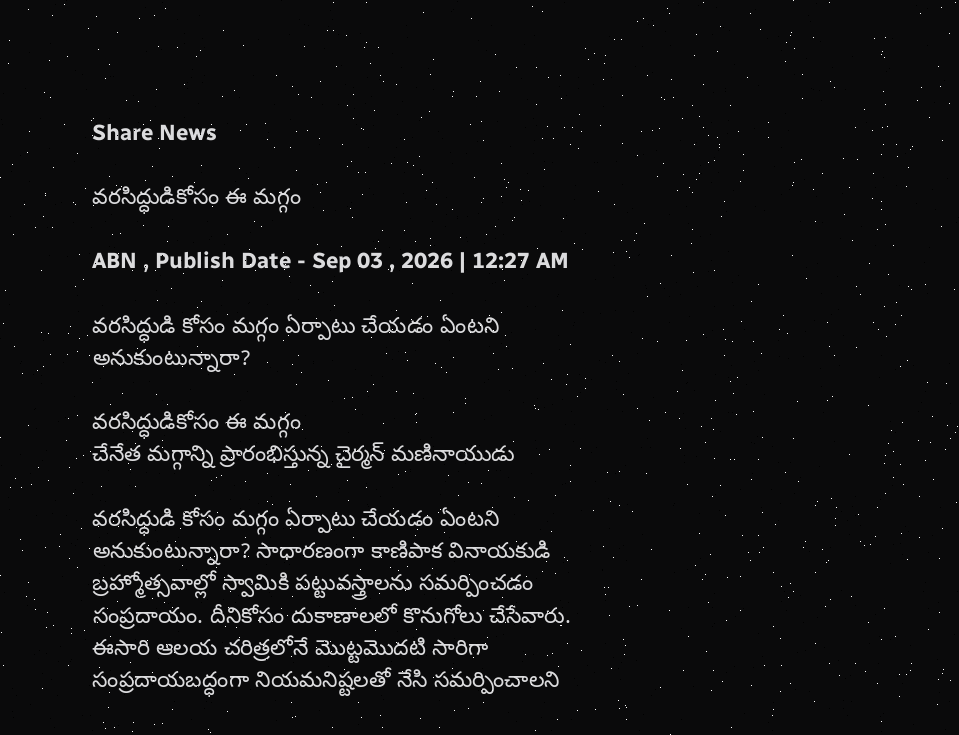Share News

వరసిద్ధుడికోసం ఈ మగ్గం

ABN , Publish Date - Sep 03 , 2026 | 12:27 AM

వరసిద్ధుడి కోసం మగ్గం ఏర్పాటు చేయడం ఏంటని అనుకుంటున్నారా?

వరసిద్ధుడికోసం ఈ మగ్గం
చేనేత మగ్గాన్ని ప్రారంభిస్తున్న చైర్మన్‌ మణినాయుడు

వరసిద్ధుడి కోసం మగ్గం ఏర్పాటు చేయడం ఏంటని అనుకుంటున్నారా? సాధారణంగా కాణిపాక వినాయకుడి బ్రహ్మోత్సవాల్లో స్వామికి పట్టువస్త్రాలను సమర్పించడం సంప్రదాయం. దీనికోసం దుకాణాలలో కొనుగోలు చేసేవారు. ఈసారి ఆలయ చరిత్రలోనే మొట్టమొదటి సారిగా సంప్రదాయబద్ధంగా నియమనిష్టలతో నేసి సమర్పించాలని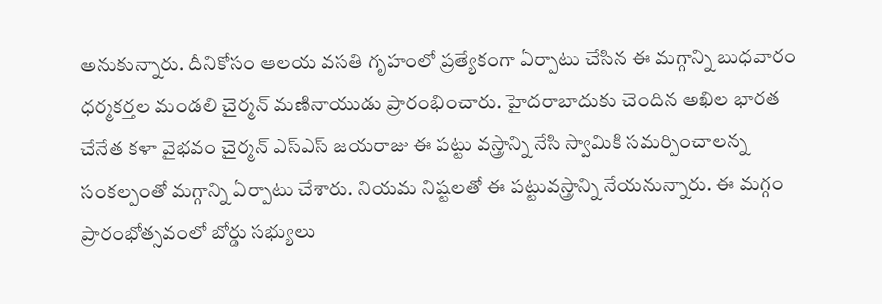అనుకున్నారు. దీనికోసం ఆలయ వసతి గృహంలో ప్రత్యేకంగా ఏర్పాటు చేసిన ఈ మగ్గాన్ని బుధవారం ధర్మకర్తల మండలి చైర్మన్‌ మణినాయుడు ప్రారంభించారు. హైదరాబాదుకు చెందిన అఖిల భారత చేనేత కళా వైభవం చైర్మన్‌ ఎస్‌ఎస్‌ జయరాజు ఈ పట్టు వస్త్రాన్ని నేసి స్వామికి సమర్పించాలన్న సంకల్పంతో మగ్గాన్ని ఏర్పాటు చేశారు. నియమ నిష్టలతో ఈ పట్టువస్త్రాన్ని నేయనున్నారు. ఈ మగ్గం ప్రారంభోత్సవంలో బోర్డు సభ్యులు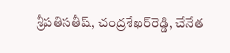శ్రీపతిసతీష్‌, చంద్రశేఖర్‌రెడ్డి, చేనేత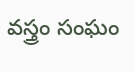వస్త్రం సంఘం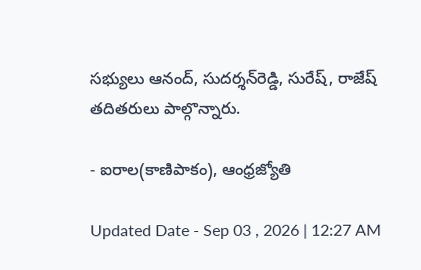సభ్యులు ఆనంద్‌, సుదర్శన్‌రెడ్డి, సురేష్‌, రాజేష్‌ తదితరులు పాల్గొన్నారు.

- ఐరాల(కాణిపాకం), ఆంధ్రజ్యోతి

Updated Date - Sep 03 , 2026 | 12:27 AM